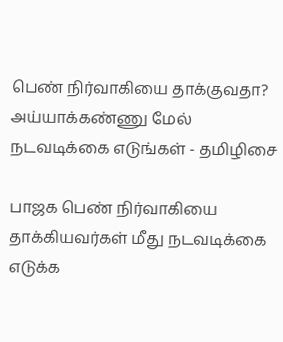பெண் நிர்வாகியை தாக்குவதா? அய்யாக்கண்ணு மேல் நடவடிக்கை எடுங்கள் - தமிழிசை

பாஜக பெண் நிர்வாகியை தாக்கியவர்கள் மீது நடவடிக்கை எடுக்க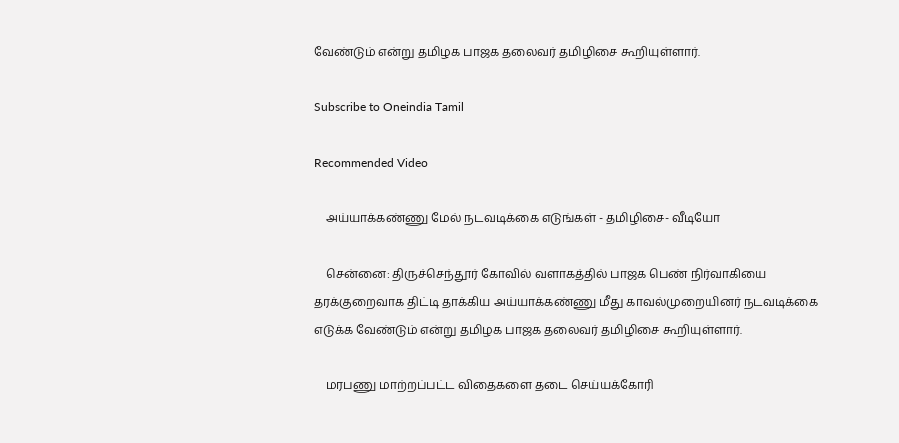வேண்டும் என்று தமிழக பாஜக தலைவர் தமிழிசை கூறியுள்ளார்.

Subscribe to Oneindia Tamil

Recommended Video

    அய்யாக்கண்ணு மேல் நடவடிக்கை எடுங்கள் - தமிழிசை- வீடியோ

    சென்னை: திருச்செந்தூர் கோவில் வளாகத்தில் பாஜக பெண் நிர்வாகியை தரக்குறைவாக திட்டி தாக்கிய அய்யாக்கண்ணு மீது காவல்முறையினர் நடவடிக்கை எடுக்க வேண்டும் என்று தமிழக பாஜக தலைவர் தமிழிசை கூறியுள்ளார்.

    மரபணு மாற்றப்பட்ட விதைகளை தடை செய்யக்கோரி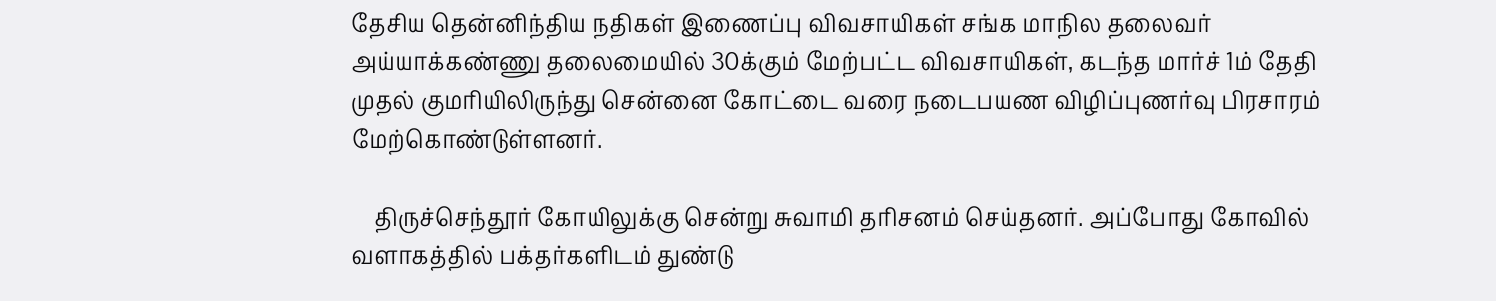தேசிய தென்னிந்திய நதிகள் இணைப்பு விவசாயிகள் சங்க மாநில தலைவர் அய்யாக்கண்ணு தலைமையில் 30க்கும் மேற்பட்ட விவசாயிகள், கடந்த மார்ச் 1ம் தேதி முதல் குமரியிலிருந்து சென்னை கோட்டை வரை நடைபயண விழிப்புணர்வு பிரசாரம் மேற்கொண்டுள்ளனர்.

    திருச்செந்தூர் கோயிலுக்கு சென்று சுவாமி தரிசனம் செய்தனர். அப்போது கோவில் வளாகத்தில் பக்தர்களிடம் துண்டு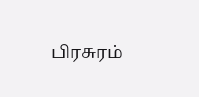பிரசுரம்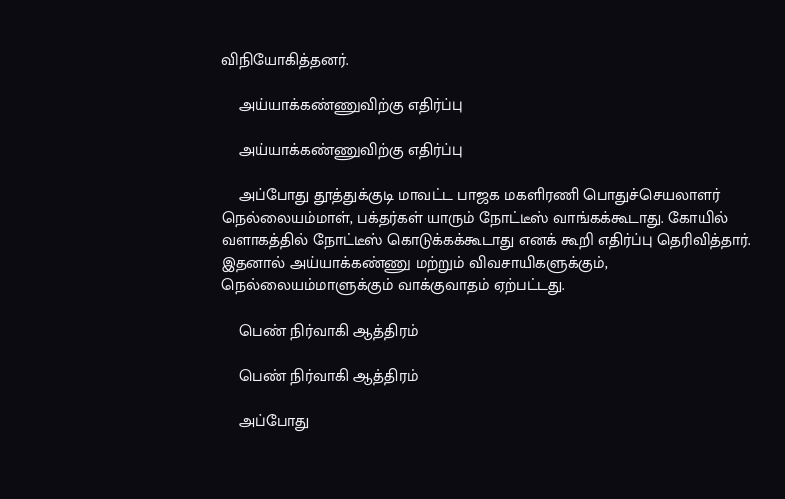விநியோகித்தனர்.

    அய்யாக்கண்ணுவிற்கு எதிர்ப்பு

    அய்யாக்கண்ணுவிற்கு எதிர்ப்பு

    அப்போது தூத்துக்குடி மாவட்ட பாஜக மகளிரணி பொதுச்செயலாளர் நெல்லையம்மாள், பக்தர்கள் யாரும் நோட்டீஸ் வாங்கக்கூடாது. கோயில் வளாகத்தில் நோட்டீஸ் கொடுக்கக்கூடாது எனக் கூறி எதிர்ப்பு தெரிவித்தார். இதனால் அய்யாக்கண்ணு மற்றும் விவசாயிகளுக்கும், நெல்லையம்மாளுக்கும் வாக்குவாதம் ஏற்பட்டது.

    பெண் நிர்வாகி ஆத்திரம்

    பெண் நிர்வாகி ஆத்திரம்

    அப்போது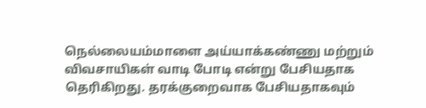நெல்லையம்மாளை அய்யாக்கண்ணு மற்றும் விவசாயிகள் வாடி போடி என்று பேசியதாக தெரிகிறது. தரக்குறைவாக பேசியதாகவும்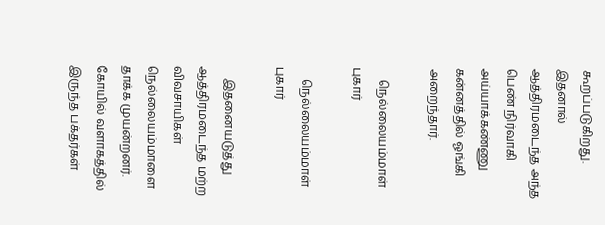கூறப்படுகிறது. இதனால் ஆத்திரமடைந்த அந்த பெண் நிர்வாகி அய்யாக்கண்ணு கன்னத்தில் ஓங்கி அறைந்தார்.

    நெல்லையம்மாள் புகார்

    நெல்லையம்மாள் புகார்

    இதனையடுத்து ஆத்திரமடைந்த மற்ற விவசாயிகள் நெல்லையம்மாளை தாக்க முயன்றனர். கோயில் வளாகத்தில் இருந்த பக்தர்கள்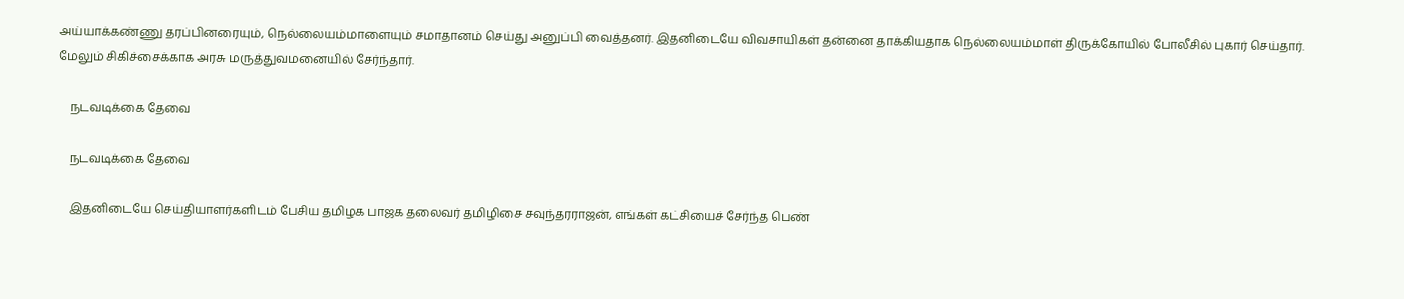அய்யாக்கண்ணு தரப்பினரையும், நெல்லையம்மாளையும் சமாதானம் செய்து அனுப்பி வைத்தனர். இதனிடையே விவசாயிகள் தன்னை தாக்கியதாக நெல்லையம்மாள் திருக்கோயில் போலீசில் புகார் செய்தார். மேலும் சிகிச்சைக்காக அரசு மருத்துவமனையில் சேர்ந்தார்.

    நடவடிக்கை தேவை

    நடவடிக்கை தேவை

    இதனிடையே செய்தியாளர்களிடம் பேசிய தமிழக பாஜக தலைவர் தமிழிசை சவுந்தரராஜன், எங்கள் கட்சியைச் சேர்ந்த பெண்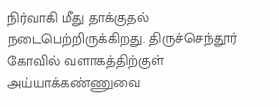நிர்வாகி மீது தாக்குதல் நடைபெற்றிருக்கிறது. திருச்செந்தூர் கோவில் வளாகத்திற்குள் அய்யாக்கண்ணுவை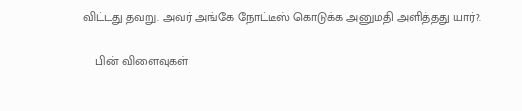விட்டது தவறு. அவர் அங்கே நோட்டீஸ் கொடுக்க அனுமதி அளித்தது யார்?.

    பின் விளைவுகள்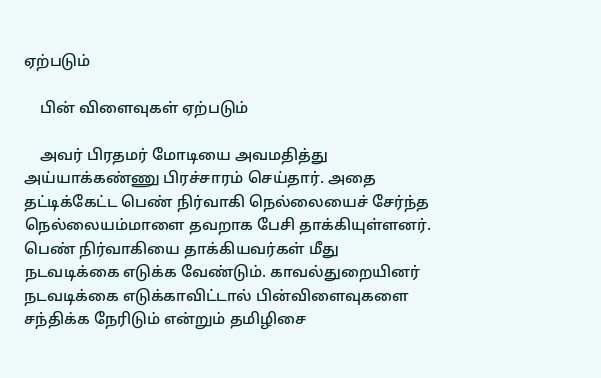ஏற்படும்

    பின் விளைவுகள் ஏற்படும்

    அவர் பிரதமர் மோடியை அவமதித்து அய்யாக்கண்ணு பிரச்சாரம் செய்தார். அதை தட்டிக்கேட்ட பெண் நிர்வாகி நெல்லையைச் சேர்ந்த நெல்லையம்மாளை தவறாக பேசி தாக்கியுள்ளனர். பெண் நிர்வாகியை தாக்கியவர்கள் மீது நடவடிக்கை எடுக்க வேண்டும். காவல்துறையினர் நடவடிக்கை எடுக்காவிட்டால் பின்விளைவுகளை சந்திக்க நேரிடும் என்றும் தமிழிசை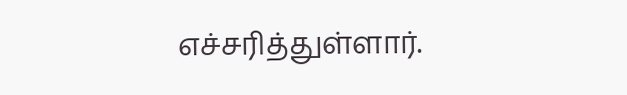எச்சரித்துள்ளார்.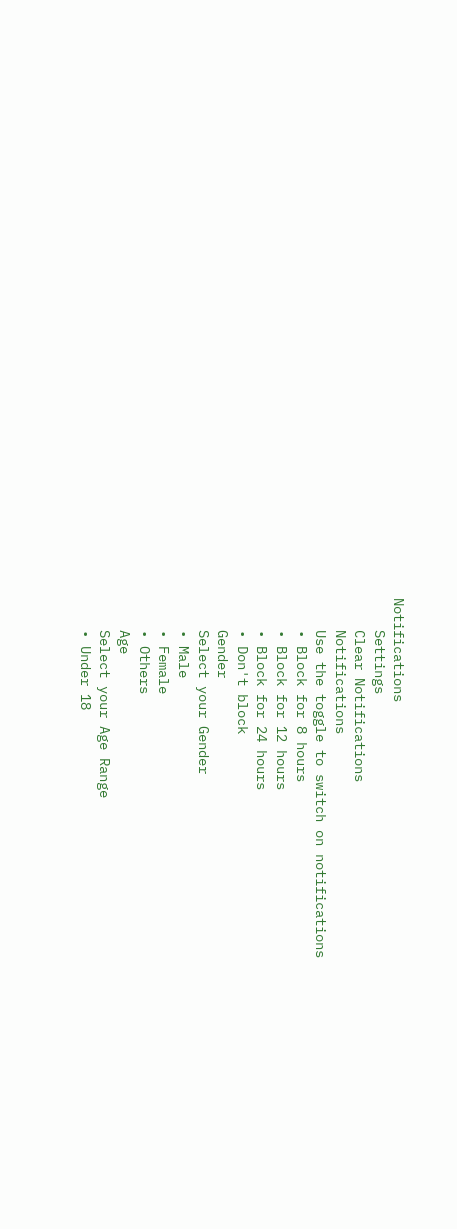Notifications
    Settings
    Clear Notifications
    Notifications
    Use the toggle to switch on notifications
    • Block for 8 hours
    • Block for 12 hours
    • Block for 24 hours
    • Don't block
    Gender
    Select your Gender
    • Male
    • Female
    • Others
    Age
    Select your Age Range
    • Under 18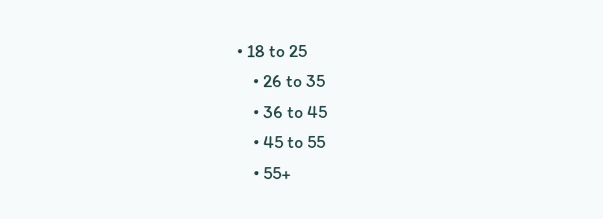• 18 to 25
    • 26 to 35
    • 36 to 45
    • 45 to 55
    • 55+